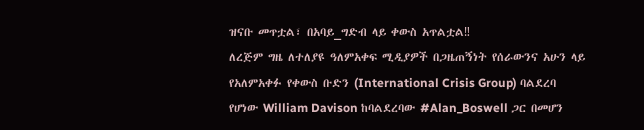ዝናቡ መጥቷል፣ በአባይ_ግድብ ላይ ቀውስ አጥልቷል‼
ለረጅም ግዜ ለተለያዩ ዓለምአቀፍ ሚዲያዎች በጋዜጠኝነት የሰራውንና አሁን ላይ የአለምአቀፉ የቀውስ ቡድን (International Crisis Group) ባልደረባ የሆነው William Davison ከባልደረባው #Alan_Boswell ጋር በመሆን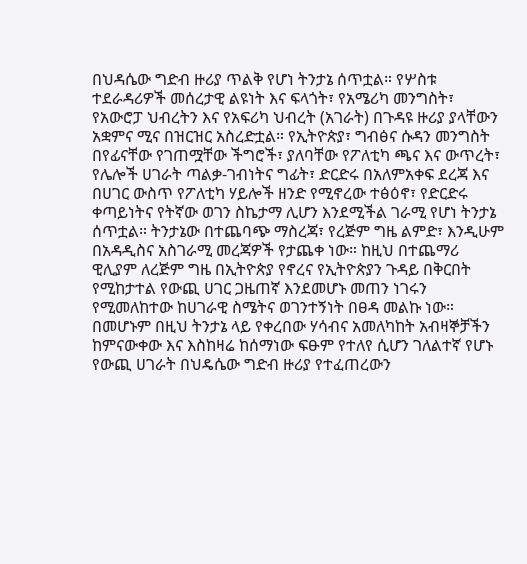በህዳሴው ግድብ ዙሪያ ጥልቅ የሆነ ትንታኔ ሰጥቷል። የሦስቱ ተደራዳሪዎች መሰረታዊ ልዩነት እና ፍላጎት፣ የአሜሪካ መንግስት፣ የአውሮፓ ህብረትን እና የአፍሪካ ህብረት (አገራት) በጉዳዩ ዙሪያ ያላቸውን አቋምና ሚና በዝርዝር አስረድቷል። የኢትዮጵያ፣ ግብፅና ሱዳን መንግስት በየፊናቸው የገጠሟቸው ችግሮች፣ ያለባቸው የፖለቲካ ጫና እና ውጥረት፣ የሌሎች ሀገራት ጣልቃ-ገብነትና ግፊት፣ ድርድሩ በአለምአቀፍ ደረጃ እና በሀገር ውስጥ የፖለቲካ ሃይሎች ዘንድ የሚኖረው ተፅዕኖ፣ የድርድሩ ቀጣይነትና የትኛው ወገን ስኬታማ ሊሆን እንደሚችል ገራሚ የሆነ ትንታኔ ሰጥቷል። ትንታኔው በተጨባጭ ማስረጃ፣ የረጅም ግዜ ልምድ፣ እንዲሁም በአዳዲስና አስገራሚ መረጃዎች የታጨቀ ነው። ከዚህ በተጨማሪ ዊሊያም ለረጅም ግዜ በኢትዮጵያ የኖረና የኢትዮጵያን ጉዳይ በቅርበት የሚከታተል የውጪ ሀገር ጋዜጠኛ እንደመሆኑ መጠን ነገሩን የሚመለከተው ከሀገራዊ ስሜትና ወገንተኝነት በፀዳ መልኩ ነው። በመሆኑም በዚህ ትንታኔ ላይ የቀረበው ሃሳብና አመለካከት አብዛኞቻችን ከምናውቀው እና እስከዛሬ ከሰማነው ፍፁም የተለየ ሲሆን ገለልተኛ የሆኑ የውጪ ሀገራት በህዴሴው ግድብ ዙሪያ የተፈጠረውን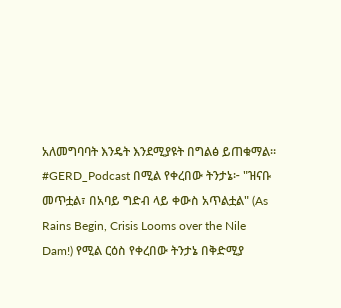አለመግባባት እንዴት እንደሚያዩት በግልፅ ይጠቁማል። #GERD_Podcast በሚል የቀረበው ትንታኔ፦ "ዝናቡ መጥቷል፣ በአባይ ግድብ ላይ ቀውስ አጥልቷል" (As Rains Begin, Crisis Looms over the Nile Dam!) የሚል ርዕስ የቀረበው ትንታኔ በቅድሚያ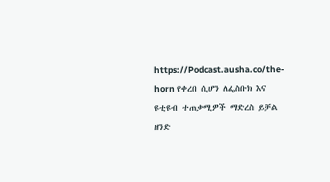https://Podcast.ausha.co/the-horn የቀረበ ሲሆን ለፌስቡክ እና ዩቲዩብ ተጠቃሚዎች ማድረስ ይቻል ዘንድ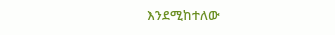እንደሚከተለው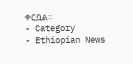ቀርቧል።
- Category
- Ethiopian News